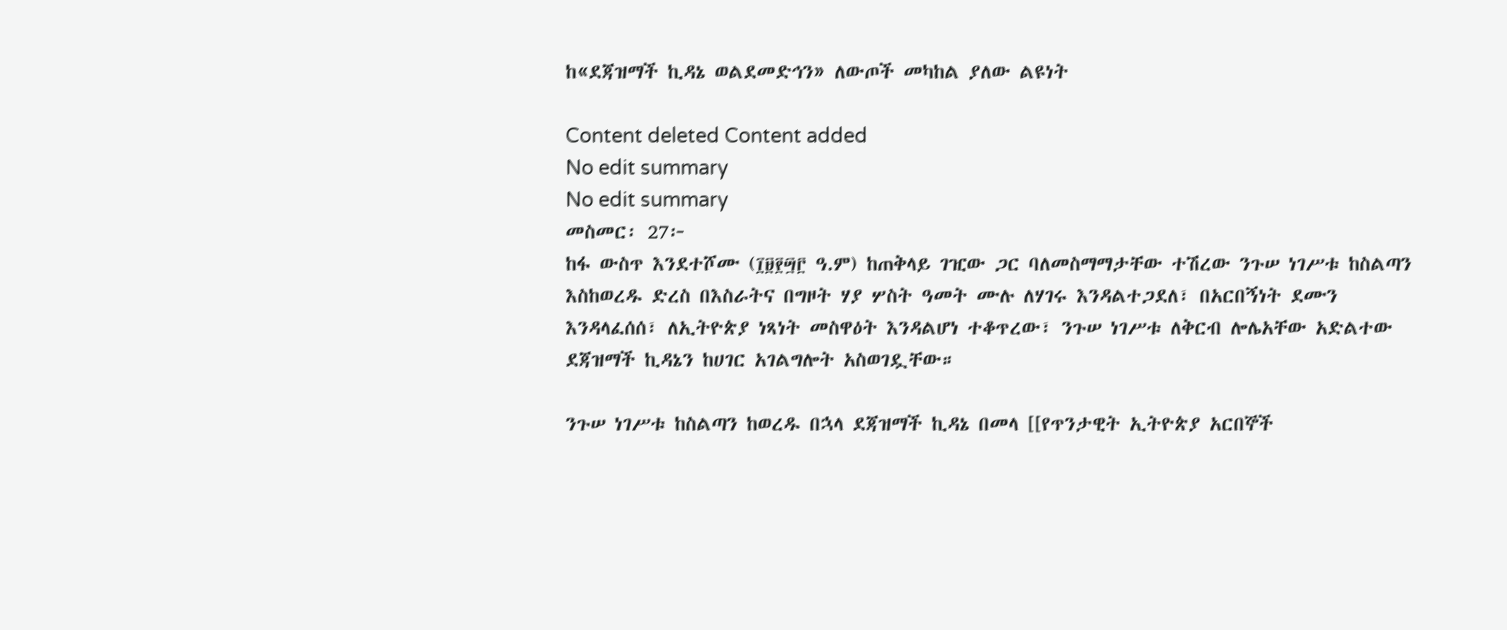ከ«ደጃዝማች ኪዳኔ ወልደመድኅን» ለውጦች መካከል ያለው ልዩነት

Content deleted Content added
No edit summary
No edit summary
መስመር፡ 27፦
ከፋ ውስጥ እንደተሾሙ (፲፱፻፵፫ ዓ.ም) ከጠቅላይ ገዢው ጋር ባለመስማማታቸው ተሽረው ንጉሠ ነገሥቱ ከስልጣን እስከወረዱ ድረስ በእስራትና በግዞት ሃያ ሦስት ዓመት ሙሉ ለሃገሩ እንዳልተጋደለ፣ በአርበኝነት ደሙን እንዳላፈሰሰ፣ ለኢትዮጵያ ነጻነት መስዋዕት እንዳልሆነ ተቆጥረው፣ ንጉሠ ነገሥቱ ለቅርብ ሎሌአቸው አድልተው ደጃዝማች ኪዳኔን ከሀገር አገልግሎት አስወገዷቸው።

ንጉሠ ነገሥቱ ከስልጣን ከወረዱ በኋላ ደጃዝማች ኪዳኔ በመላ [[የጥንታዊት ኢትዮጵያ አርበኞች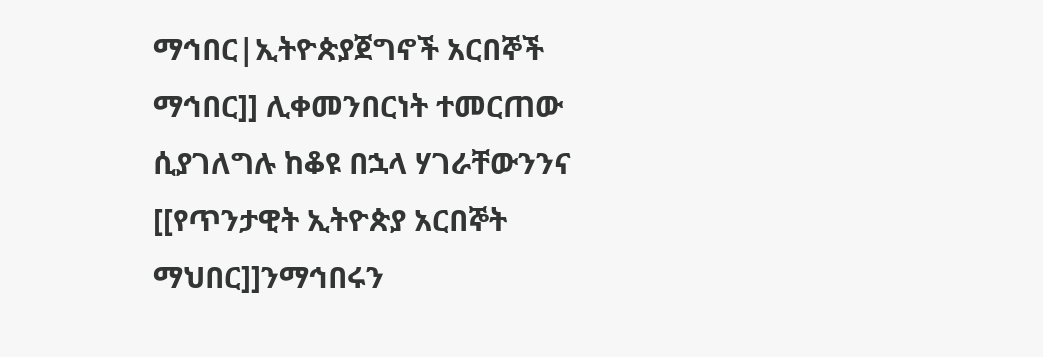ማኅበር|ኢትዮጵያጀግኖች አርበኞች ማኅበር]] ሊቀመንበርነት ተመርጠው ሲያገለግሉ ከቆዩ በኋላ ሃገራቸውንንና [[የጥንታዊት ኢትዮጵያ አርበኞት ማህበር]]ንማኅበሩን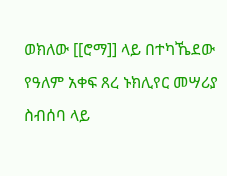ወክለው [[ሮማ]] ላይ በተካኼደው የዓለም አቀፍ ጸረ ኑክሊየር መሣሪያ ስብሰባ ላይ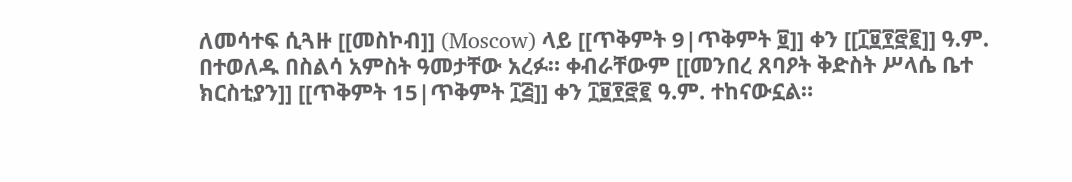ለመሳተፍ ሲጓዙ [[መስኮብ]] (Moscow) ላይ [[ጥቅምት 9|ጥቅምት ፱]] ቀን [[፲፱፻፸፪]] ዓ.ም. በተወለዱ በስልሳ አምስት ዓመታቸው አረፉ። ቀብራቸውም [[መንበረ ጸባዖት ቅድስት ሥላሴ ቤተ ክርስቲያን]] [[ጥቅምት 15|ጥቅምት ፲፭]] ቀን ፲፱፻፸፪ ዓ.ም. ተከናውኗል።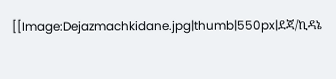[[Image:Dejazmachkidane.jpg|thumb|550px|ደጃ/ኪዳኔ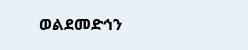ወልደመድኅን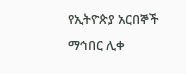የኢትዮጵያ አርበኞች ማኅበር ሊቀ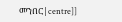መንበር|centre]]